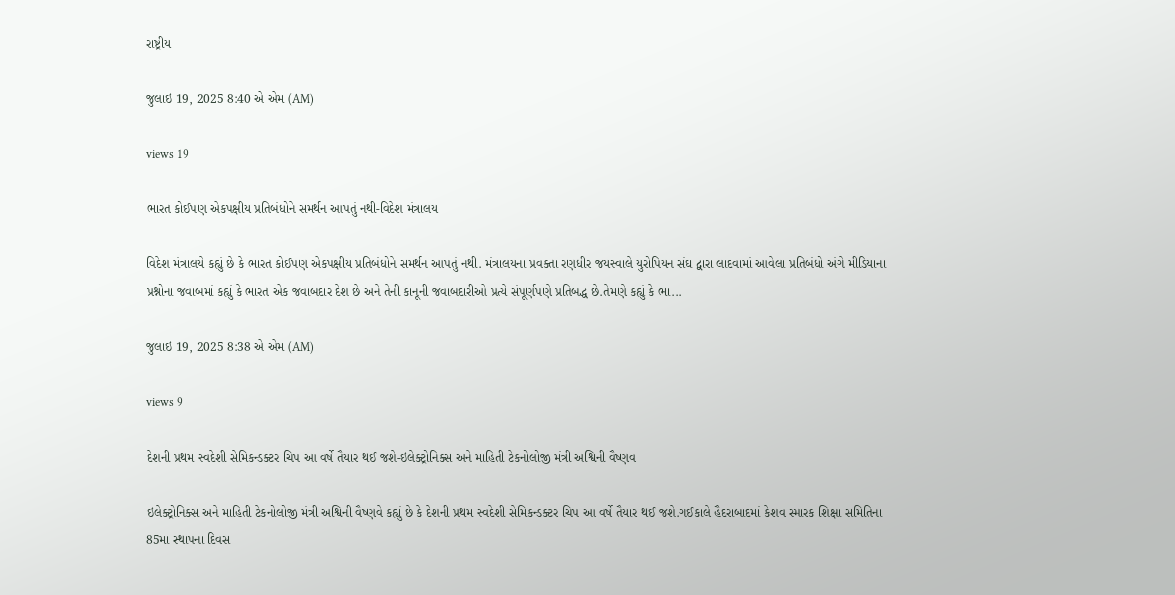રાષ્ટ્રીય

જુલાઇ 19, 2025 8:40 એ એમ (AM)

views 19

ભારત કોઈપણ એકપક્ષીય પ્રતિબંધોને સમર્થન આપતું નથી-વિદેશ મંત્રાલય

વિદેશ મંત્રાલયે કહ્યું છે કે ભારત કોઈપણ એકપક્ષીય પ્રતિબંધોને સમર્થન આપતું નથી. મંત્રાલયના પ્રવક્તા રણધીર જયસ્વાલે યુરોપિયન સંઘ દ્વારા લાદવામાં આવેલા પ્રતિબંધો અંગે મીડિયાના પ્રશ્નોના જવાબમાં કહ્યું કે ભારત એક જવાબદાર દેશ છે અને તેની કાનૂની જવાબદારીઓ પ્રત્યે સંપૂર્ણપણે પ્રતિબદ્ધ છે.તેમણે કહ્યું કે ભા...

જુલાઇ 19, 2025 8:38 એ એમ (AM)

views 9

દેશની પ્રથમ સ્વદેશી સેમિકન્ડક્ટર ચિપ આ વર્ષે તૈયાર થઈ જશે-ઇલેક્ટ્રોનિક્સ અને માહિતી ટેકનોલોજી મંત્રી અશ્વિની વૈષ્ણવ

ઇલેક્ટ્રોનિક્સ અને માહિતી ટેકનોલોજી મંત્રી અશ્વિની વૈષ્ણવે કહ્યું છે કે દેશની પ્રથમ સ્વદેશી સેમિકન્ડક્ટર ચિપ આ વર્ષે તૈયાર થઈ જશે.ગઈકાલે હૈદરાબાદમાં કેશવ સ્મારક શિક્ષા સમિતિના 85મા સ્થાપના દિવસ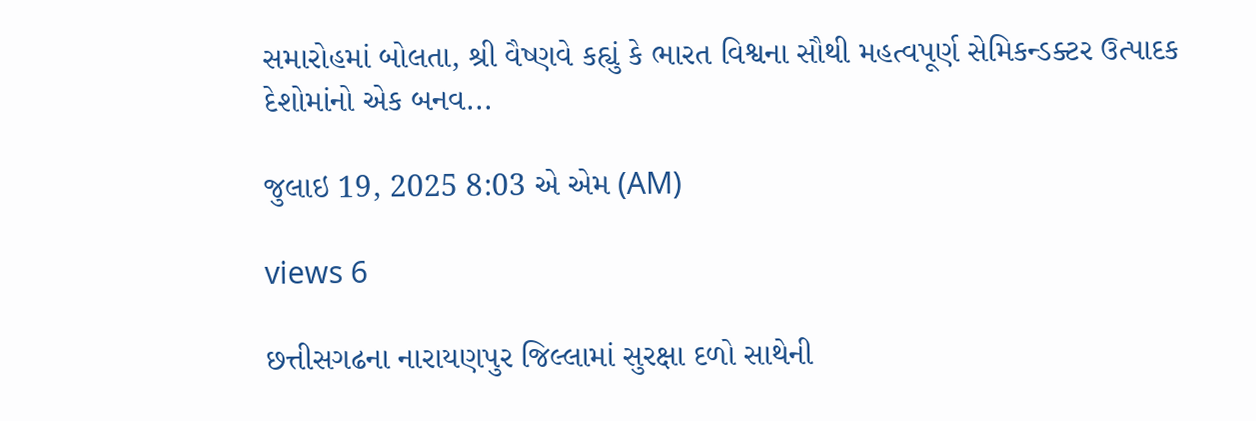સમારોહમાં બોલતા, શ્રી વૈષ્ણવે કહ્યું કે ભારત વિશ્વના સૌથી મહત્વપૂર્ણ સેમિકન્ડક્ટર ઉત્પાદક દેશોમાંનો એક બનવ...

જુલાઇ 19, 2025 8:03 એ એમ (AM)

views 6

છત્તીસગઢના નારાયણપુર જિલ્લામાં સુરક્ષા દળો સાથેની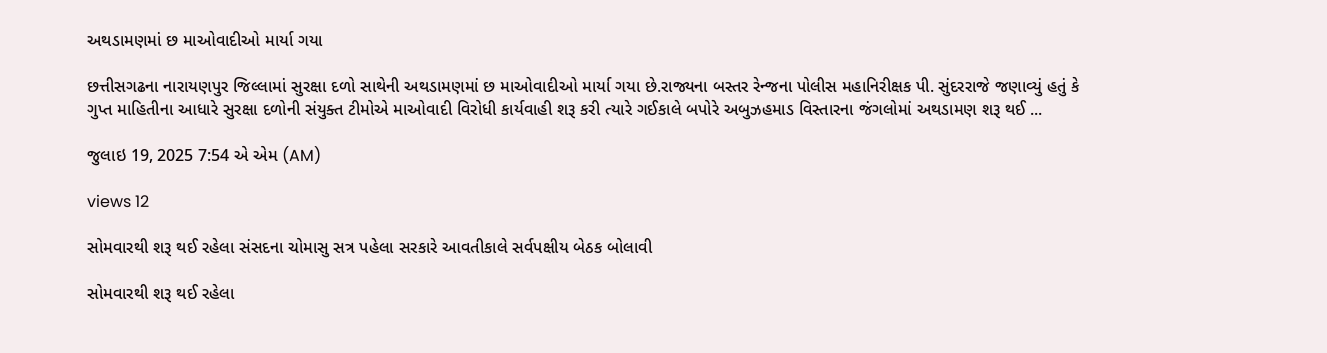અથડામણમાં છ માઓવાદીઓ માર્યા ગયા

છત્તીસગઢના નારાયણપુર જિલ્લામાં સુરક્ષા દળો સાથેની અથડામણમાં છ માઓવાદીઓ માર્યા ગયા છે.રાજ્યના બસ્તર રેન્જના પોલીસ મહાનિરીક્ષક પી. સુંદરરાજે જણાવ્યું હતું કે ગુપ્ત માહિતીના આધારે સુરક્ષા દળોની સંયુક્ત ટીમોએ માઓવાદી વિરોધી કાર્યવાહી શરૂ કરી ત્યારે ગઈકાલે બપોરે અબુઝહમાડ વિસ્તારના જંગલોમાં અથડામણ શરૂ થઈ ...

જુલાઇ 19, 2025 7:54 એ એમ (AM)

views 12

સોમવારથી શરૂ થઈ રહેલા સંસદના ચોમાસુ સત્ર પહેલા સરકારે આવતીકાલે સર્વપક્ષીય બેઠક બોલાવી

સોમવારથી શરૂ થઈ રહેલા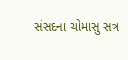સંસદના ચોમાસુ સત્ર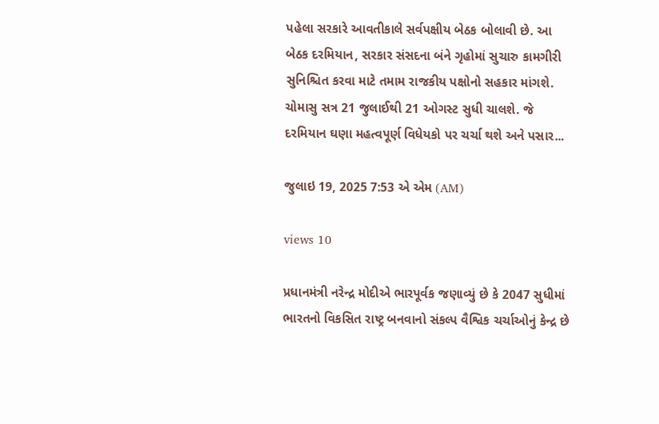પહેલા સરકારે આવતીકાલે સર્વપક્ષીય બેઠક બોલાવી છે. આ બેઠક દરમિયાન, સરકાર સંસદના બંને ગૃહોમાં સુચારુ કામગીરી સુનિશ્ચિત કરવા માટે તમામ રાજકીય પક્ષોનો સહકાર માંગશે. ચોમાસુ સત્ર 21 જુલાઈથી 21 ઓગસ્ટ સુધી ચાલશે. જે દરમિયાન ઘણા મહત્વપૂર્ણ વિધેયકો પર ચર્ચા થશે અને પસાર...

જુલાઇ 19, 2025 7:53 એ એમ (AM)

views 10

પ્રધાનમંત્રી નરેન્દ્ર મોદીએ ભારપૂર્વક જણાવ્યું છે કે 2047 સુધીમાં ભારતનો વિકસિત રાષ્ટ્ર બનવાનો સંકલ્પ વૈશ્વિક ચર્ચાઓનું કેન્દ્ર છે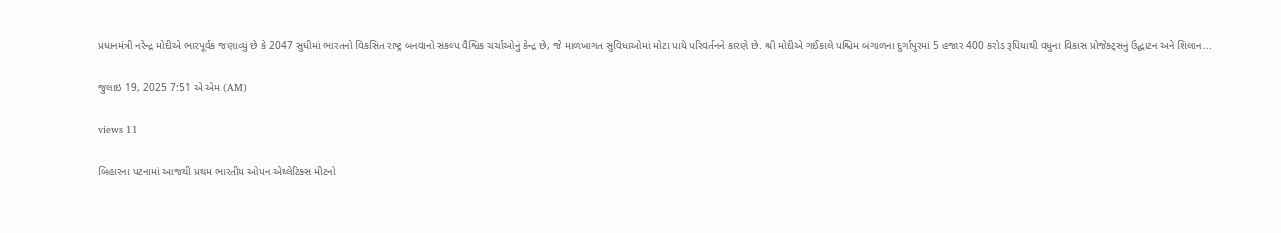પ્રધાનમંત્રી નરેન્દ્ર મોદીએ ભારપૂર્વક જણાવ્યું છે કે 2047 સુધીમાં ભારતનો વિકસિત રાષ્ટ્ર બનવાનો સંકલ્પ વૈશ્વિક ચર્ચાઓનું કેન્દ્ર છે, જે માળખાગત સુવિધાઓમાં મોટા પાયે પરિવર્તનને કારણે છે. શ્રી મોદીએ ગઈકાલે પશ્ચિમ બંગાળના દુર્ગાપુરમાં 5 હજાર 400 કરોડ રૂપિયાથી વધુના વિકાસ પ્રોજેક્ટ્સનું ઉદ્ઘાટન અને શિલાન...

જુલાઇ 19, 2025 7:51 એ એમ (AM)

views 11

બિહારના પટનામાં આજથી પ્રથમ ભારતીય ઓપન એથ્લેટિક્સ મીટનો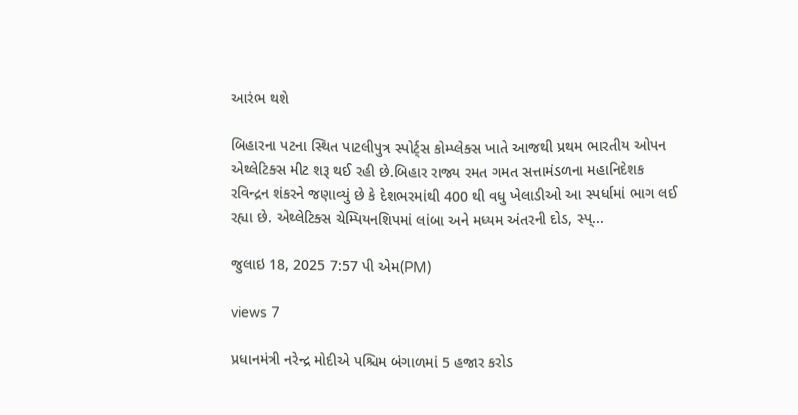આરંભ થશે

બિહારના પટના સ્થિત પાટલીપુત્ર સ્પોર્ટ્સ કોમ્પ્લેક્સ ખાતે આજથી પ્રથમ ભારતીય ઓપન એથ્લેટિક્સ મીટ શરૂ થઈ રહી છે.બિહાર રાજ્ય રમત ગમત સત્તામંડળના મહાનિદેશક રવિન્દ્રન શંકરને જણાવ્યું છે કે દેશભરમાંથી 400 થી વધુ ખેલાડીઓ આ સ્પર્ધામાં ભાગ લઈ રહ્યા છે. એથ્લેટિક્સ ચેમ્પિયનશિપમાં લાંબા અને મધ્યમ અંતરની દોડ, સ્પ્...

જુલાઇ 18, 2025 7:57 પી એમ(PM)

views 7

પ્રધાનમંત્રી નરેન્દ્ર મોદીએ પશ્ચિમ બંગાળમાં 5 હજાર કરોડ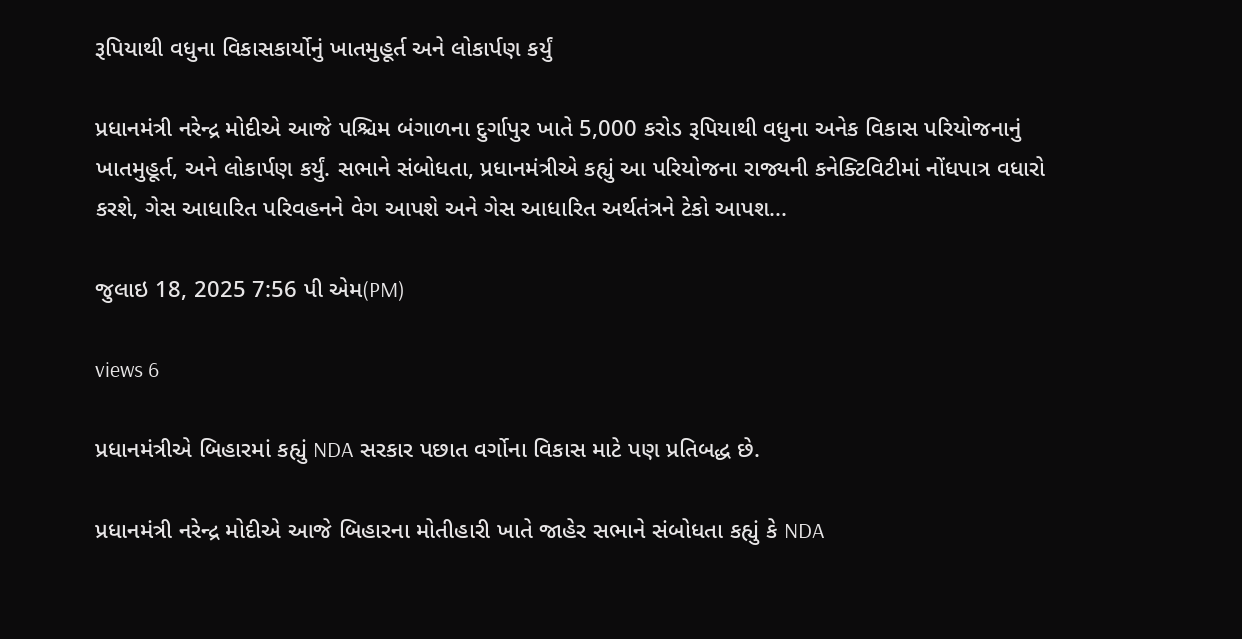રૂપિયાથી વધુના વિકાસકાર્યોનું ખાતમુહૂર્ત અને લોકાર્પણ કર્યું

પ્રધાનમંત્રી નરેન્દ્ર મોદીએ આજે પશ્ચિમ બંગાળના દુર્ગાપુર ખાતે 5,000 કરોડ રૂપિયાથી વધુના અનેક વિકાસ પરિયોજનાનું ખાતમુહૂર્ત, અને લોકાર્પણ કર્યું. સભાને સંબોધતા, પ્રધાનમંત્રીએ કહ્યું આ પરિયોજના રાજ્યની કનેક્ટિવિટીમાં નોંધપાત્ર વધારો કરશે, ગેસ આધારિત પરિવહનને વેગ આપશે અને ગેસ આધારિત અર્થતંત્રને ટેકો આપશ...

જુલાઇ 18, 2025 7:56 પી એમ(PM)

views 6

પ્રધાનમંત્રીએ બિહારમાં કહ્યું NDA સરકાર પછાત વર્ગોના વિકાસ માટે પણ પ્રતિબદ્ધ છે.

પ્રધાનમંત્રી નરેન્દ્ર મોદીએ આજે બિહારના મોતીહારી ખાતે જાહેર સભાને સંબોધતા કહ્યું કે NDA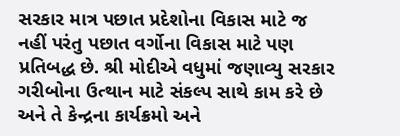સરકાર માત્ર પછાત પ્રદેશોના વિકાસ માટે જ નહીં પરંતુ પછાત વર્ગોના વિકાસ માટે પણ પ્રતિબદ્ધ છે. શ્રી મોદીએ વધુમાં જણાવ્યુ સરકાર ગરીબોના ઉત્થાન માટે સંકલ્પ સાથે કામ કરે છે અને તે કેન્દ્રના કાર્યક્રમો અને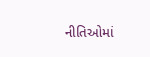નીતિઓમાં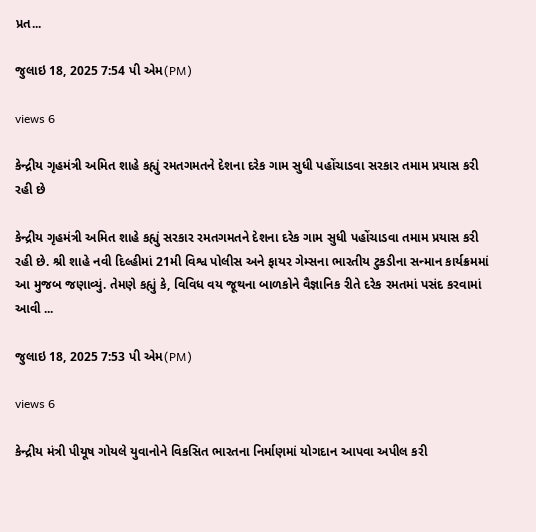પ્રત...

જુલાઇ 18, 2025 7:54 પી એમ(PM)

views 6

કેન્દ્રીય ગૃહમંત્રી અમિત શાહે કહ્યું રમતગમતને દેશના દરેક ગામ સુધી પહોંચાડવા સરકાર તમામ પ્રયાસ કરી રહી છે

કેન્દ્રીય ગૃહમંત્રી અમિત શાહે કહ્યું સરકાર રમતગમતને દેશના દરેક ગામ સુધી પહોંચાડવા તમામ પ્રયાસ કરી રહી છે. શ્રી શાહે નવી દિલ્હીમાં 21મી વિશ્વ પોલીસ અને ફાયર ગેમ્સના ભારતીય ટુકડીના સન્માન કાર્યક્રમમાં આ મુજબ જણાવ્યું. તેમણે કહ્યું કે, વિવિધ વય જૂથના બાળકોને વૈજ્ઞાનિક રીતે દરેક રમતમાં પસંદ કરવામાં આવી ...

જુલાઇ 18, 2025 7:53 પી એમ(PM)

views 6

કેન્દ્રીય મંત્રી પીયૂષ ગોયલે યુવાનોને વિકસિત ભારતના નિર્માણમાં યોગદાન આપવા અપીલ કરી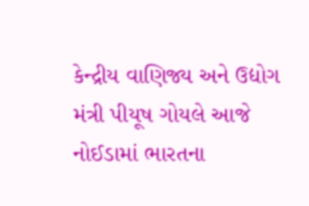કેન્દ્રીય વાણિજ્ય અને ઉદ્યોગ મંત્રી પીયૂષ ગોયલે આજે નોઈડામાં ભારતના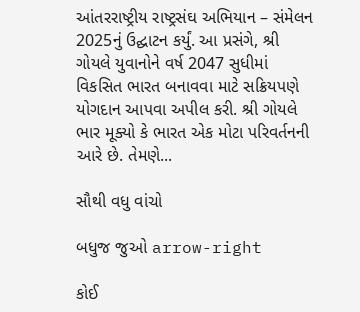આંતરરાષ્ટ્રીય રાષ્ટ્રસંઘ અભિયાન – સંમેલન 2025નું ઉદ્ઘાટન કર્યું. આ પ્રસંગે, શ્રી ગોયલે યુવાનોને વર્ષ 2047 સુધીમાં વિકસિત ભારત બનાવવા માટે સક્રિયપણે યોગદાન આપવા અપીલ કરી. શ્રી ગોયલે ભાર મૂક્યો કે ભારત એક મોટા પરિવર્તનની આરે છે. તેમણે...

સૌથી વધુ વાંચો

બધુજ જુઓ arrow-right

કોઈ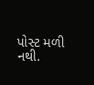પોસ્ટ મળી નથી.